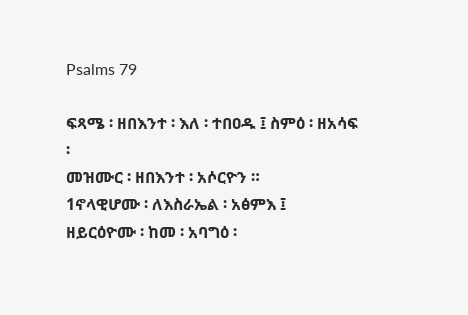Psalms 79

ፍጻሜ ፡ ዘበእንተ ፡ እለ ፡ ተበዐዱ ፤ ስምዕ ፡ ዘአሳፍ ፡
መዝሙር ፡ ዘበእንተ ፡ አሶርዮን ።
1ኖላዊሆሙ ፡ ለእስራኤል ፡ አፅምእ ፤
ዘይርዕዮሙ ፡ ከመ ፡ አባግዕ ፡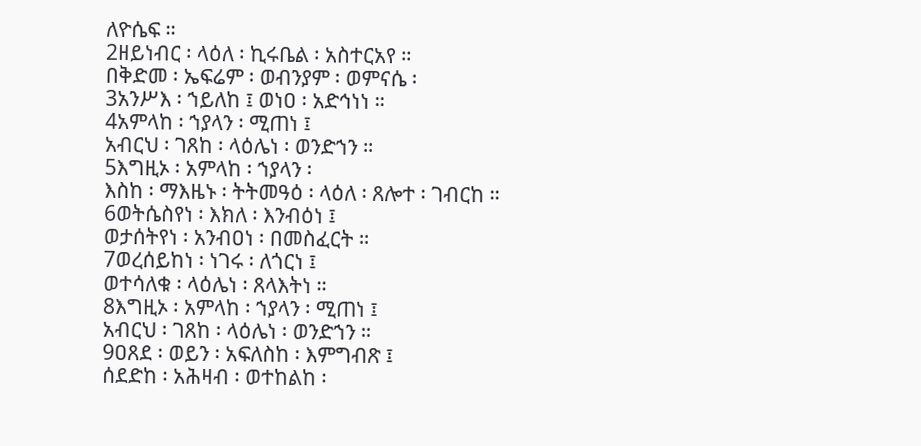ለዮሴፍ ።
2ዘይነብር ፡ ላዕለ ፡ ኪሩቤል ፡ አስተርአየ ።
በቅድመ ፡ ኤፍሬም ፡ ወብንያም ፡ ወምናሴ ፡
3አንሥእ ፡ ኀይለከ ፤ ወነዐ ፡ አድኅነነ ።
4አምላከ ፡ ኀያላን ፡ ሚጠነ ፤
አብርህ ፡ ገጸከ ፡ ላዕሌነ ፡ ወንድኀን ።
5እግዚኦ ፡ አምላከ ፡ ኀያላን ፡
እስከ ፡ ማእዜኑ ፡ ትትመዓዕ ፡ ላዕለ ፡ ጸሎተ ፡ ገብርከ ።
6ወትሴስየነ ፡ እክለ ፡ እንብዕነ ፤
ወታሰትየነ ፡ አንብዐነ ፡ በመስፈርት ።
7ወረሰይከነ ፡ ነገሩ ፡ ለጎርነ ፤
ወተሳለቁ ፡ ላዕሌነ ፡ ጸላእትነ ።
8እግዚኦ ፡ አምላከ ፡ ኀያላን ፡ ሚጠነ ፤
አብርህ ፡ ገጸከ ፡ ላዕሌነ ፡ ወንድኀን ።
9ዐጸደ ፡ ወይን ፡ አፍለስከ ፡ እምግብጽ ፤
ሰደድከ ፡ አሕዛብ ፡ ወተከልከ ፡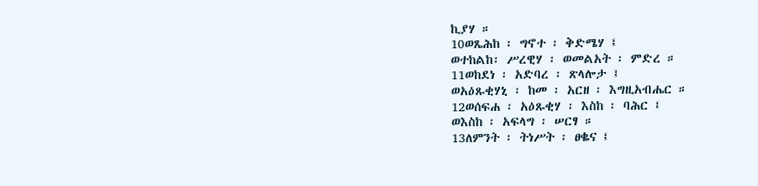ኪያሃ ።
10ወጼሕከ ፡ ግኖተ ፡ ቅድሜሃ ፤
ወተከልከ፡ ሥረዊሃ ፡ ወመልአት ፡ ምድረ ።
11ወከደነ ፡ አድባረ ፡ ጽላሎታ ፤
ወአዕጹቂሃኒ ፡ ከመ ፡ አርዘ ፡ እግዚአብሔር ።
12ወሰፍሐ ፡ አዕጹቂሃ ፡ እስከ ፡ ባሕር ፤
ወእስከ ፡ አፍላግ ፡ ሠርፃ ።
13ለምንት ፡ ትነሥት ፡ ፀቈና ፤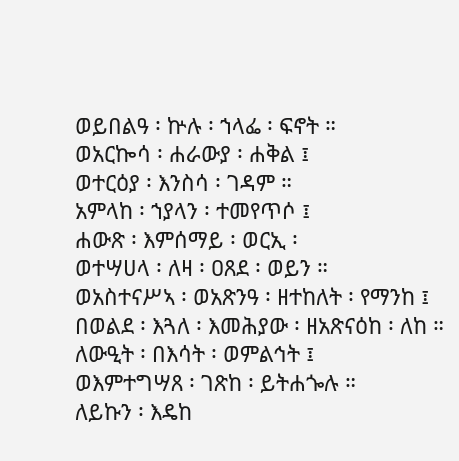ወይበልዓ ፡ ኵሉ ፡ ኀላፌ ፡ ፍኖት ።
ወአርኰሳ ፡ ሐራውያ ፡ ሐቅል ፤
ወተርዕያ ፡ እንስሳ ፡ ገዳም ።
አምላከ ፡ ኀያላን ፡ ተመየጥሶ ፤
ሐውጽ ፡ እምሰማይ ፡ ወርኢ ፡
ወተሣሀላ ፡ ለዛ ፡ ዐጸደ ፡ ወይን ።
ወአስተናሥኣ ፡ ወአጽንዓ ፡ ዘተከለት ፡ የማንከ ፤
በወልደ ፡ እጓለ ፡ እመሕያው ፡ ዘአጽናዕከ ፡ ለከ ።
ለውዒት ፡ በእሳት ፡ ወምልኅት ፤
ወእምተግሣጸ ፡ ገጽከ ፡ ይትሐጐሉ ።
ለይኩን ፡ እዴከ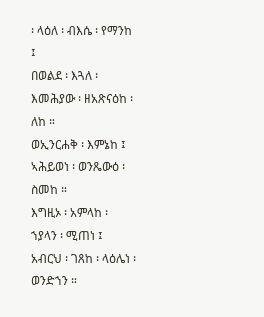፡ ላዕለ ፡ ብእሴ ፡ የማንከ ፤
በወልደ ፡ እጓለ ፡ እመሕያው ፡ ዘአጽናዕከ ፡ ለከ ።
ወኢንርሐቅ ፡ እምኔከ ፤
ኣሕይወነ ፡ ወንጼውዕ ፡ ስመከ ።
እግዚኦ ፡ አምላከ ፡ ኀያላን ፡ ሚጠነ ፤
አብርህ ፡ ገጸከ ፡ ላዕሌነ ፡ ወንድኀን ።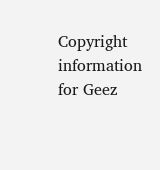Copyright information for Geez